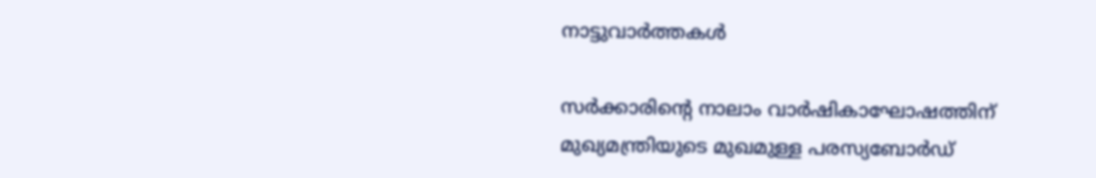നാട്ടുവാര്‍ത്തകള്‍

സര്‍ക്കാരിന്റെ നാലാം വാര്‍ഷികാഘോഷത്തിന് മുഖ്യമന്ത്രിയുടെ മുഖമുള്ള പരസ്യബോര്‍ഡ്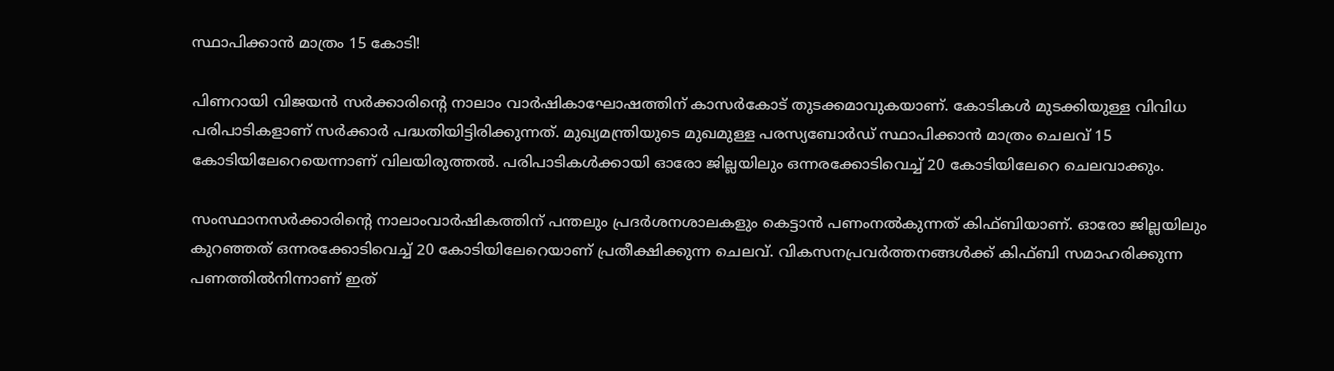സ്ഥാപിക്കാന്‍ മാത്രം 15 കോടി!

പിണറായി വിജയന്‍ സര്‍ക്കാരിന്റെ നാലാം വാര്‍ഷികാഘോഷത്തിന് കാസര്‍കോട് തുടക്കമാവുകയാണ്. കോടികള്‍ മുടക്കിയുള്ള വിവിധ പരിപാടികളാണ് സര്‍ക്കാര്‍ പദ്ധതിയിട്ടിരിക്കുന്നത്. മുഖ്യമന്ത്രിയുടെ മുഖമുള്ള പരസ്യബോര്‍ഡ് സ്ഥാപിക്കാന്‍ മാത്രം ചെലവ് 15 കോടിയിലേറെയെന്നാണ് വിലയിരുത്തല്‍. പരിപാടികള്‍ക്കായി ഓരോ ജില്ലയിലും ഒന്നരക്കോടിവെച്ച് 20 കോടിയിലേറെ ചെലവാക്കും.

സംസ്ഥാനസര്‍ക്കാരിന്റെ നാലാംവാര്‍ഷികത്തിന് പന്തലും പ്രദര്‍ശനശാലകളും കെട്ടാന്‍ പണംനല്‍കുന്നത് കിഫ്‌ബിയാണ്. ഓരോ ജില്ലയിലും കുറഞ്ഞത് ഒന്നരക്കോടിവെച്ച് 20 കോടിയിലേറെയാണ് പ്രതീക്ഷിക്കുന്ന ചെലവ്. വികസനപ്രവര്‍ത്തനങ്ങള്‍ക്ക് കിഫ്ബി സമാഹരിക്കുന്ന പണത്തില്‍നിന്നാണ് ഇത്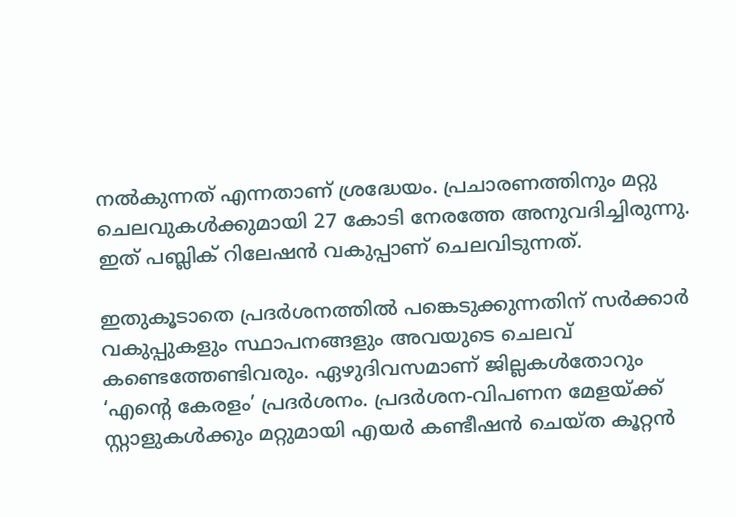നല്‍കുന്നത് എന്നതാണ് ശ്രദ്ധേയം. പ്രചാരണത്തിനും മറ്റു ചെലവുകള്‍ക്കുമായി 27 കോടി നേരത്തേ അനുവദിച്ചിരുന്നു. ഇത് പബ്ലിക് റിലേഷന്‍ വകുപ്പാണ് ചെലവിടുന്നത്.

ഇതുകൂടാതെ പ്രദര്‍ശനത്തില്‍ പങ്കെടുക്കുന്നതിന് സര്‍ക്കാര്‍ വകുപ്പുകളും സ്ഥാപനങ്ങളും അവയുടെ ചെലവ് കണ്ടെത്തേണ്ടിവരും. ഏഴുദിവസമാണ് ജില്ലകള്‍തോറും ‘എന്റെ കേരളം’ പ്രദര്‍ശനം. പ്രദര്‍ശന-വിപണന മേളയ്ക്ക് സ്റ്റാളുകള്‍ക്കും മറ്റുമായി എയര്‍ കണ്ടീഷന്‍ ചെയ്‌ത കൂറ്റന്‍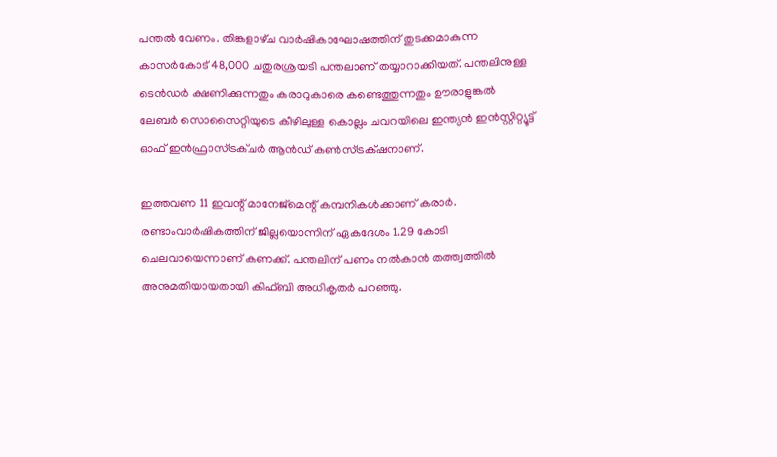പന്തല്‍ വേണം. തിങ്കളാഴ്‌ച വാര്‍ഷികാഘോഷത്തിന് തുടക്കമാകുന്ന കാസര്‍കോട് 48,000 ചതുരശ്രയടി പന്തലാണ് തയ്യാറാക്കിയത്. പന്തലിനുള്ള ടെന്‍ഡര്‍ ക്ഷണിക്കുന്നതും കരാറുകാരെ കണ്ടെത്തുന്നതും ഊരാളുങ്കല്‍ ലേബര്‍ സൊസൈറ്റിയുടെ കീഴിലുള്ള കൊല്ലം ചവറയിലെ ഇന്ത്യന്‍ ഇന്‍സ്റ്റിറ്റ്യൂട്ട് ഓഫ് ഇന്‍ഫ്രാസ്ട്രക്‌ചര്‍ ആന്‍ഡ് കണ്‍സ്ട്രക്‌ഷനാണ്.

ഇത്തവണ 11 ഇവന്റ് മാനേജ്‌മെന്റ് കമ്പനികള്‍ക്കാണ് കരാര്‍. രണ്ടാംവാര്‍ഷികത്തിന് ജില്ലയൊന്നിന് ഏകദേശം 1.29 കോടി ചെലവായെന്നാണ് കണക്ക്. പന്തലിന് പണം നല്‍കാന്‍ തത്ത്വത്തില്‍ അനുമതിയായതായി കിഫ്ബി അധികൃതര്‍ പറഞ്ഞു.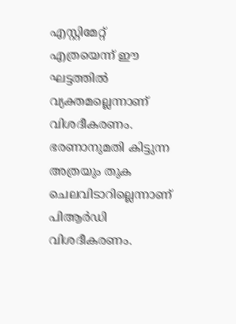എസ്റ്റിമേറ്റ് എത്രയെന്ന് ഈ ഘട്ടത്തില്‍ വ്യക്തമല്ലെന്നാണ് വിശദീകരണം. ഭരണാനുമതി കിട്ടുന്ന അത്രയും തുക ചെലവിടാറില്ലെന്നാണ് പിആര്‍ഡി വിശദീകരണം.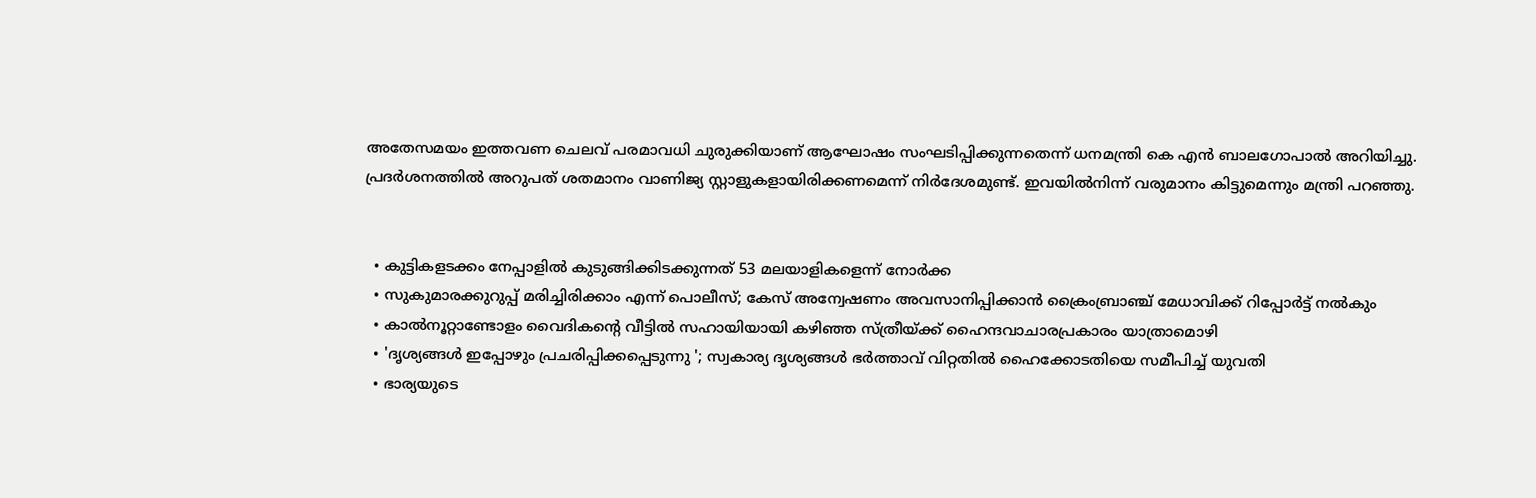അതേസമയം ഇത്തവണ ചെലവ് പരമാവധി ചുരുക്കിയാണ് ആഘോഷം സംഘടിപ്പിക്കുന്നതെന്ന് ധനമന്ത്രി കെ എന്‍ ബാലഗോപാല്‍ അറിയിച്ചു. പ്രദര്‍ശനത്തില്‍ അറുപത് ശതമാനം വാണിജ്യ സ്റ്റാളുകളായിരിക്കണമെന്ന് നിര്‍ദേശമുണ്ട്. ഇവയില്‍നിന്ന് വരുമാനം കിട്ടുമെന്നും മന്ത്രി പറഞ്ഞു.


  • കുട്ടികളടക്കം നേപ്പാളില്‍ കുടുങ്ങിക്കിടക്കുന്നത് 53 മലയാളികളെന്ന് നോര്‍ക്ക
  • സുകുമാരക്കുറുപ്പ് മരിച്ചിരിക്കാം എന്ന് പൊലീസ്; കേസ് അന്വേഷണം അവസാനിപ്പിക്കാന്‍ ക്രൈംബ്രാഞ്ച് മേധാവിക്ക് റിപ്പോര്‍ട്ട് നല്‍കും
  • കാല്‍നൂറ്റാണ്ടോളം വൈദികന്റെ വീട്ടില്‍ സഹായിയായി കഴിഞ്ഞ സ്ത്രീയ്ക്ക് ഹൈന്ദവാചാരപ്രകാരം യാത്രാമൊഴി
  • 'ദൃശ്യങ്ങള്‍ ഇപ്പോഴും പ്രചരിപ്പിക്കപ്പെടുന്നു '; സ്വകാര്യ ദൃശ്യങ്ങള്‍ ഭര്‍ത്താവ് വിറ്റതില്‍ ഹൈക്കോടതിയെ സമീപിച്ച് യുവതി
  • ഭാര്യയുടെ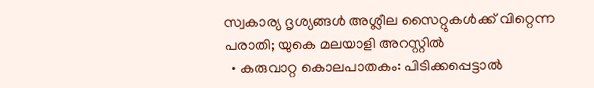സ്വകാര്യ ദൃശ്യങ്ങള്‍ അശ്ലീല സൈറ്റുകള്‍ക്ക് വിറ്റെന്ന പരാതി; യുകെ മലയാളി അറസ്റ്റില്‍
  • കരുവാറ്റ കൊലപാതകം: പിടിക്കപ്പെട്ടാല്‍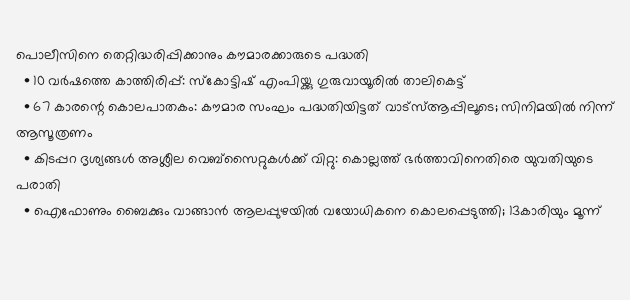പൊലീസിനെ തെറ്റിദ്ധരിപ്പിക്കാനും കൗമാരക്കാരുടെ പദ്ധതി
  • 10 വര്‍ഷത്തെ കാത്തിരിപ്പ്: സ്‌കോട്ടിഷ് എംപിയ്ക്കു ഗുരുവായൂരില്‍ താലികെട്ട്
  • 67 കാരന്റെ കൊലപാതകം: കൗമാര സംഘം പദ്ധതിയിട്ടത് വാട്‌സ്ആപ്പിലൂടെ; സിനിമയില്‍ നിന്ന് ആസൂത്രണം
  • കിടപ്പറ ദൃശ്യങ്ങള്‍ അശ്ലീല വെബ്സൈറ്റുകള്‍ക്ക് വിറ്റു: കൊല്ലത്ത് ഭര്‍ത്താവിനെതിരെ യുവതിയുടെ പരാതി
  • ഐഫോണും ബൈക്കും വാങ്ങാന്‍ ആലപ്പുഴയില്‍ വയോധികനെ കൊലപ്പെടുത്തി; 13കാരിയും മൂന്ന്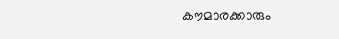കൗമാരക്കാരും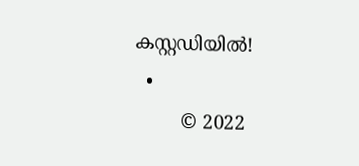കസ്റ്റഡിയില്‍!
  •
        © 2022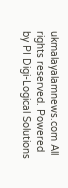ukmalayalamnews.com All rights reserved. Powered by PI Digi-Logical Solutions